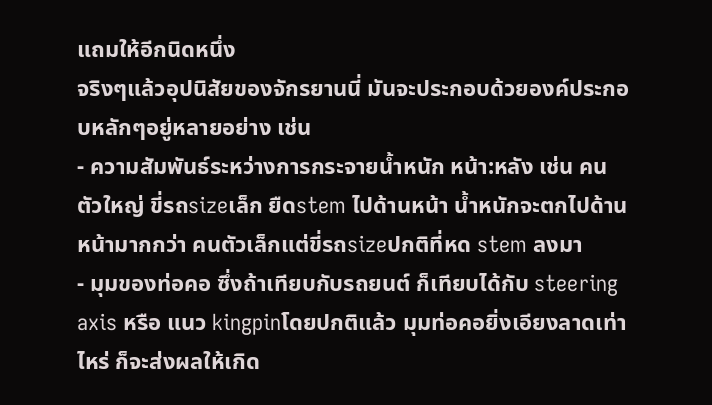แถมให้อีกนิดหนึ่ง
จริงๆแล้วอุปนิสัยของจักรยานนี่ มันจะประกอบด้วยองค์ประกอบหลักๆอยู่หลายอย่าง เช่น
- ความสัมพันธ์ระหว่างการกระจายน้ำหนัก หน้า:หลัง เช่น คนตัวใหญ่ ขี่รถsizeเล็ก ยืดstem ไปด้านหน้า น้ำหนักจะตกไปด้านหน้ามากกว่า คนตัวเล็กแต่ขี่รถsizeปกติที่หด stem ลงมา
- มุมของท่อคอ ซึ่งถ้าเทียบกับรถยนต์ ก็เทียบได้กับ steering axis หรือ แนว kingpinโดยปกติแล้ว มุมท่อคอยิ่งเอียงลาดเท่าไหร่ ก็จะส่งผลให้เกิด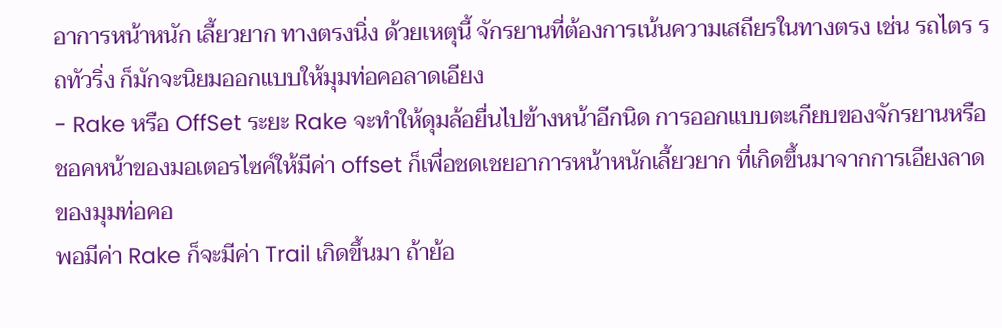อาการหน้าหนัก เลี้ยวยาก ทางตรงนิ่ง ด้วยเหตุนี้ จักรยานที่ต้องการเน้นความเสถียรในทางตรง เช่น รถไตร รถทัวริ่ง ก็มักจะนิยมออกแบบให้มุมท่อคอลาดเอียง
- Rake หรือ OffSet ระยะ Rake จะทำให้ดุมล้อยื่นไปข้างหน้าอีกนิด การออกแบบตะเกียบของจักรยานหรือชอคหน้าของมอเตอรไซค์ให้มีค่า offset ก็เพื่อชดเชยอาการหน้าหนักเลี้ยวยาก ที่เกิดขึ้นมาจากการเอียงลาดของมุมท่อคอ
พอมีค่า Rake ก็จะมีค่า Trail เกิดขึ้นมา ถ้าย้อ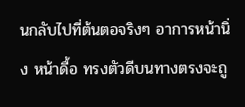นกลับไปที่ต้นตอจริงๆ อาการหน้านิ่ง หน้าดื้อ ทรงตัวดีบนทางตรงจะถู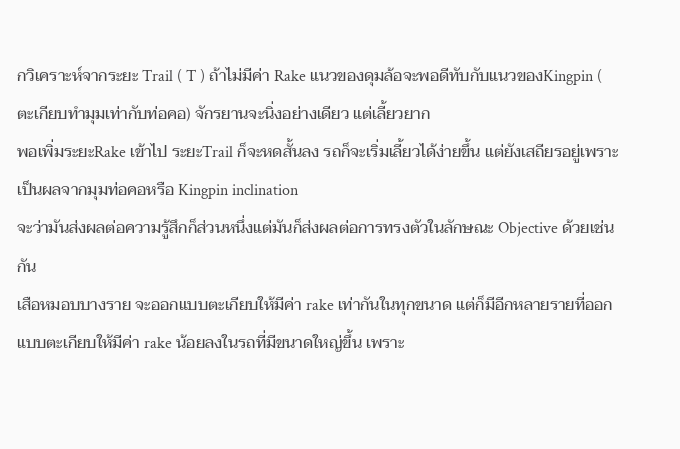กวิเคราะห์จากระยะ Trail ( T ) ถ้าไม่มีค่า Rake แนวของดุมล้อจะพอดีทับกับแนวของKingpin ( ตะเกียบทำมุมเท่ากับท่อคอ) จักรยานจะนิ่งอย่างเดียว แต่เลี้ยวยาก
พอเพิ่มระยะRake เข้าไป ระยะTrail ก็จะหดสั้นลง รถก็จะเริ่มเลี้ยวได้ง่ายขึ้น แต่ยังเสถียรอยู่เพราะเป็นผลจากมุมท่อคอหรือ Kingpin inclination
จะว่ามันส่งผลต่อความรู้สึกก็ส่วนหนึ่งแต่มันก็ส่งผลต่อการทรงตัวในลักษณะ Objective ด้วยเช่นกัน
เสือหมอบบางราย จะออกแบบตะเกียบให้มีค่า rake เท่ากันในทุกขนาด แต่ก็มีอีกหลายรายที่ออกแบบตะเกียบให้มีค่า rake น้อยลงในรถที่มีขนาดใหญ่ขึ้น เพราะ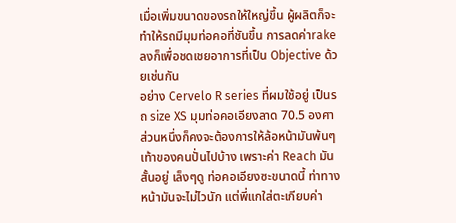เมื่อเพิ่มขนาดของรถให้ใหญ่ขึ้น ผู้ผลิตก็จะทำให้รถมีมุมท่อคอที่ชันขึ้น การลดค่าrake ลงก็เพื่อชดเชยอาการที่เป็น Objective ด้วยเช่นกัน
อย่าง Cervelo R series ที่ผมใช้อยู่ เป็นรถ size XS มุมท่อคอเอียงลาด 70.5 องศา ส่วนหนึ่งก็คงจะต้องการให้ล้อหน้ามันพ้นๆเท้าของคนปั่นไปบ้าง เพราะค่า Reach มันสั้นอยู่ เล็งๆดู ท่อคอเอียงซะขนาดนี้ ท่าทางหน้ามันจะไม่ไวนัก แต่พี่แกใส่ตะเกียบค่า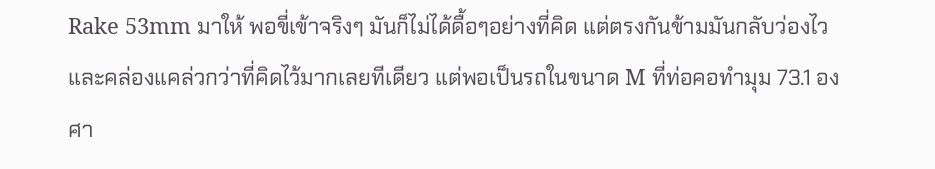Rake 53mm มาให้ พอขี่เข้าจริงๆ มันก็ไม่ได้ดื้อๆอย่างที่คิด แต่ตรงกันข้ามมันกลับว่องไวและคล่องแคล่วกว่าที่คิดไว้มากเลยทีเดียว แต่พอเป็นรถในขนาด M ที่ท่อคอทำมุม 73.1 องศา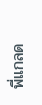พี่แกลด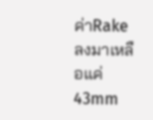ค่าRake ลงมาเหลือแค่ 43mm